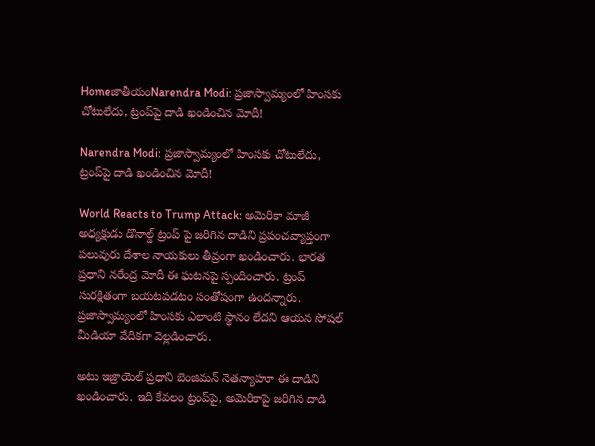HomeజాతీయంNarendra Modi: ప్రజాస్వామ్యంలో హింసకు చోటులేదు, ట్రంప్‌పై దాడి ఖండించిన మోదీ!

Narendra Modi: ప్రజాస్వామ్యంలో హింసకు చోటులేదు, ట్రంప్‌పై దాడి ఖండించిన మోదీ!

World Reacts to Trump Attack: అమెరికా మాజీ అధ్యక్షుడు డొనాల్డ్ ట్రంప్ పై జరిగిన దాడిని ప్రపంచవ్యాప్తంగా పలువురు దేశాల నాయకులు తీవ్రంగా ఖండించారు. భారత ప్రధాని నరేంద్ర మోదీ ఈ ఘటనపై స్పందించారు. ట్రంప్‌ సురక్షితంగా బయటపడటం సంతోషంగా ఉందన్నారు. ప్రజాస్వామ్యంలో హింసకు ఎలాంటి స్థానం లేదని ఆయన సోషల్ మీడియా వేదికగా వెల్లడించారు.

అటు ఇజ్రాయెల్‌ ప్రధాని బెంజిమన్ నెతన్యాహూ ఈ దాడిని ఖండించారు. ఇది కేవలం ట్రంప్‌పై, అమెరికాపై జరిగిన దాడి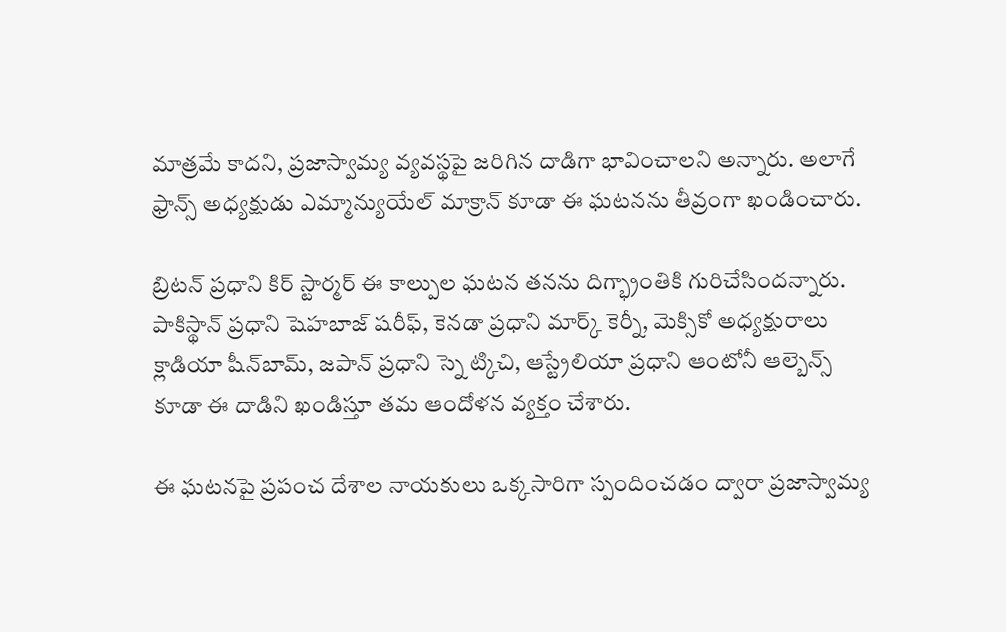మాత్రమే కాదని, ప్రజాస్వామ్య వ్యవస్థపై జరిగిన దాడిగా భావించాలని అన్నారు. అలాగే ఫ్రాన్స్‌ అధ్యక్షుడు ఎమ్మాన్యుయేల్ మాక్రాన్ కూడా ఈ ఘటనను తీవ్రంగా ఖండించారు.

బ్రిటన్‌ ప్రధాని కిర్ స్టార్మర్ ఈ కాల్పుల ఘటన తనను దిగ్భ్రాంతికి గురిచేసిందన్నారు. పాకిస్థాన్‌ ప్రధాని షెహబాజ్ షరీఫ్, కెనడా ప్రధాని మార్క్ కెర్నీ, మెక్సికో అధ్యక్షురాలు క్లాడియా షీన్‌బామ్, జపాన్‌ ప్రధాని స్నె ట్కిచి, ఆస్ట్రేలియా ప్రధాని ఆంటోనీ ఆల్బెన్స్ కూడా ఈ దాడిని ఖండిస్తూ తమ ఆందోళన వ్యక్తం చేశారు.

ఈ ఘటనపై ప్రపంచ దేశాల నాయకులు ఒక్కసారిగా స్పందించడం ద్వారా ప్రజాస్వామ్య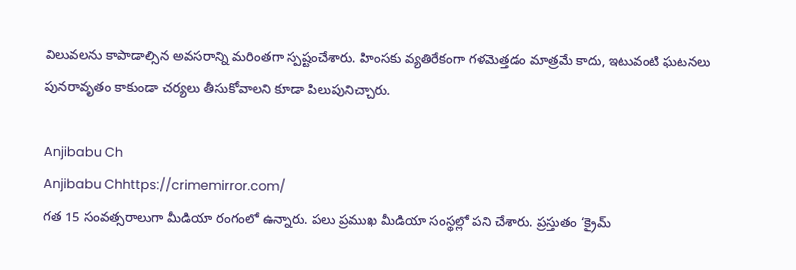విలువలను కాపాడాల్సిన అవసరాన్ని మరింతగా స్పష్టంచేశారు. హింసకు వ్యతిరేకంగా గళమెత్తడం మాత్రమే కాదు, ఇటువంటి ఘటనలు పునరావృతం కాకుండా చర్యలు తీసుకోవాలని కూడా పిలుపునిచ్చారు.

Anjibabu Ch
Anjibabu Chhttps://crimemirror.com/
గత 15 సంవత్సరాలుగా మీడియా రంగంలో ఉన్నారు. పలు ప్రముఖ మీడియా సంస్థల్లో పని చేశారు. ప్రస్తుతం ‘క్రైమ్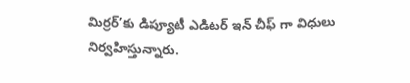మిర్రర్’కు డిప్యూటీ ఎడిటర్ ఇన్ చీఫ్ గా విధులు నిర్వహిస్తున్నారు.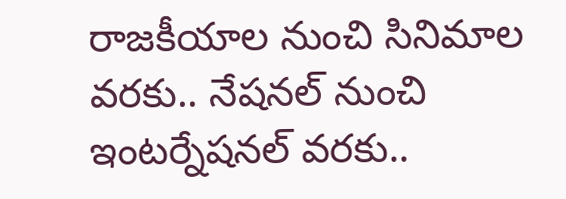రాజకీయాల నుంచి సినిమాల వరకు.. నేషనల్ నుంచి ఇంటర్నేషనల్ వరకు..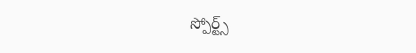స్పోర్ట్స్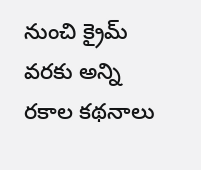నుంచి క్రైమ్ వరకు అన్ని రకాల కథనాలు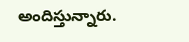అందిస్తున్నారు.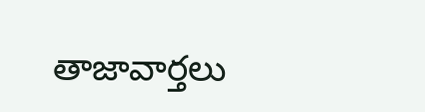తాజావార్తలు